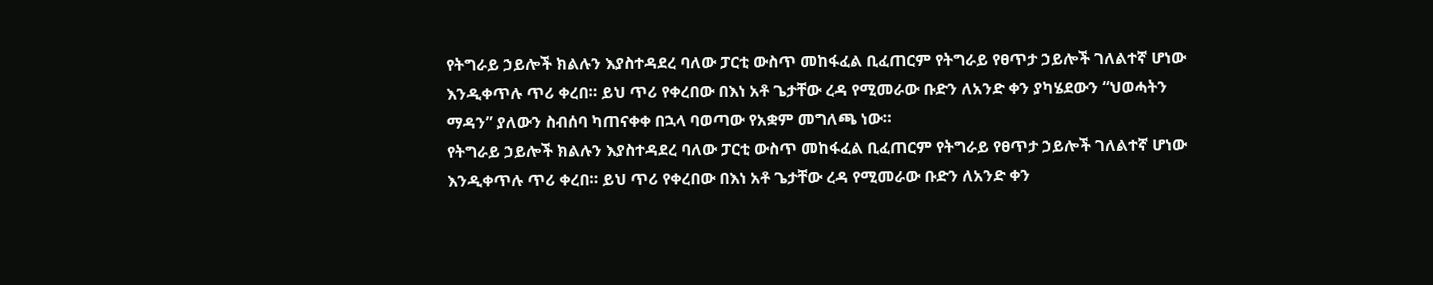የትግራይ ኃይሎች ክልሉን እያስተዳደረ ባለው ፓርቲ ውስጥ መከፋፈል ቢፈጠርም የትግራይ የፀጥታ ኃይሎች ገለልተኛ ሆነው እንዲቀጥሉ ጥሪ ቀረበ። ይህ ጥሪ የቀረበው በእነ አቶ ጌታቸው ረዳ የሚመራው ቡድን ለአንድ ቀን ያካሄደውን “ህወሓትን ማዳን” ያለውን ስብሰባ ካጠናቀቀ በኋላ ባወጣው የአቋም መግለጫ ነው።
የትግራይ ኃይሎች ክልሉን እያስተዳደረ ባለው ፓርቲ ውስጥ መከፋፈል ቢፈጠርም የትግራይ የፀጥታ ኃይሎች ገለልተኛ ሆነው እንዲቀጥሉ ጥሪ ቀረበ። ይህ ጥሪ የቀረበው በእነ አቶ ጌታቸው ረዳ የሚመራው ቡድን ለአንድ ቀን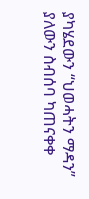ያካሄደውን “ህወሓትን ማዳን” ያለውን ስብሰባ ካጠናቀቀ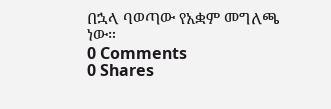በኋላ ባወጣው የአቋም መግለጫ ነው።
0 Comments
0 Shares